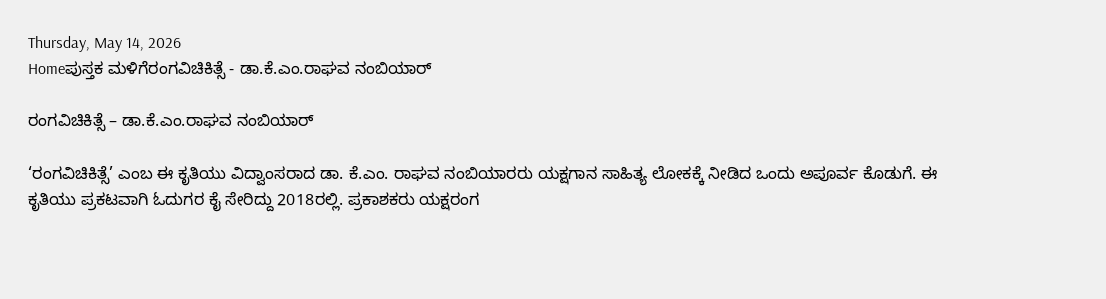Thursday, May 14, 2026
Homeಪುಸ್ತಕ ಮಳಿಗೆರಂಗವಿಚಿಕಿತ್ಸೆ - ಡಾ.ಕೆ.ಎಂ.ರಾಘವ ನಂಬಿಯಾರ್

ರಂಗವಿಚಿಕಿತ್ಸೆ – ಡಾ.ಕೆ.ಎಂ.ರಾಘವ ನಂಬಿಯಾರ್

‘ರಂಗವಿಚಿಕಿತ್ಸೆ’ ಎಂಬ ಈ ಕೃತಿಯು ವಿದ್ವಾಂಸರಾದ ಡಾ. ಕೆ.ಎಂ. ರಾಘವ ನಂಬಿಯಾರರು ಯಕ್ಷಗಾನ ಸಾಹಿತ್ಯ ಲೋಕಕ್ಕೆ ನೀಡಿದ ಒಂದು ಅಪೂರ್ವ ಕೊಡುಗೆ. ಈ ಕೃತಿಯು ಪ್ರಕಟವಾಗಿ ಓದುಗರ ಕೈ ಸೇರಿದ್ದು 2018ರಲ್ಲಿ. ಪ್ರಕಾಶಕರು ಯಕ್ಷರಂಗ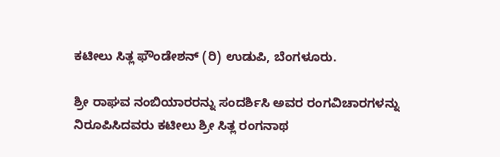ಕಟೀಲು ಸಿತ್ಲ ಫೌಂಡೇಶನ್ (ರಿ) ಉಡುಪಿ, ಬೆಂಗಳೂರು.

ಶ್ರೀ ರಾಘವ ನಂಬಿಯಾರರನ್ನು ಸಂದರ್ಶಿಸಿ ಅವರ ರಂಗವಿಚಾರಗಳನ್ನು ನಿರೂಪಿಸಿದವರು ಕಟೀಲು ಶ್ರೀ ಸಿತ್ಲ ರಂಗನಾಥ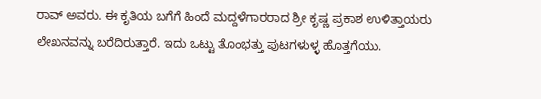ರಾವ್ ಅವರು. ಈ ಕೃತಿಯ ಬಗೆಗೆ ಹಿಂದೆ ಮದ್ದಳೆಗಾರರಾದ ಶ್ರೀ ಕೃಷ್ಣ ಪ್ರಕಾಶ ಉಳಿತ್ತಾಯರು ಲೇಖನವನ್ನು ಬರೆದಿರುತ್ತಾರೆ. ಇದು ಒಟ್ಟು ತೊಂಭತ್ತು ಪುಟಗಳುಳ್ಳ ಹೊತ್ತಗೆಯು.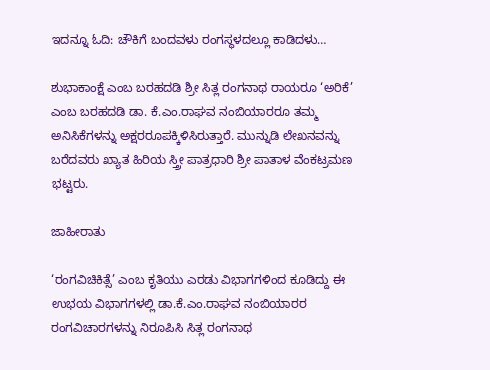ಇದನ್ನೂ ಓದಿ: ಚೌಕಿಗೆ ಬಂದವಳು ರಂಗಸ್ಥಳದಲ್ಲೂ ಕಾಡಿದಳು…

ಶುಭಾಕಾಂಕ್ಷೆ ಎಂಬ ಬರಹದಡಿ ಶ್ರೀ ಸಿತ್ಲ ರಂಗನಾಥ ರಾಯರೂ ‘ಅರಿಕೆ’ ಎಂಬ ಬರಹದಡಿ ಡಾ. ಕೆ.ಎಂ.ರಾಘವ ನಂಬಿಯಾರರೂ ತಮ್ಮ ಅನಿಸಿಕೆಗಳನ್ನು ಅಕ್ಷರರೂಪಕ್ಕಿಳಿಸಿರುತ್ತಾರೆ. ಮುನ್ನುಡಿ ಲೇಖನವನ್ನು ಬರೆದವರು ಖ್ಯಾತ ಹಿರಿಯ ಸ್ತ್ರೀ ಪಾತ್ರಧಾರಿ ಶ್ರೀ ಪಾತಾಳ ವೆಂಕಟ್ರಮಣ ಭಟ್ಟರು.

ಜಾಹೀರಾತು

‘ರಂಗವಿಚಿಕಿತ್ಸೆ’ ಎಂಬ ಕೃತಿಯು ಎರಡು ವಿಭಾಗಗಳಿಂದ ಕೂಡಿದ್ದು ಈ ಉಭಯ ವಿಭಾಗಗಳಲ್ಲಿ ಡಾ.ಕೆ.ಎಂ.ರಾಘವ ನಂಬಿಯಾರರ ರಂಗವಿಚಾರಗಳನ್ನು ನಿರೂಪಿಸಿ ಸಿತ್ಲ ರಂಗನಾಥ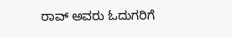ರಾವ್ ಅವರು ಓದುಗರಿಗೆ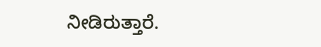ನೀಡಿರುತ್ತಾರೆ.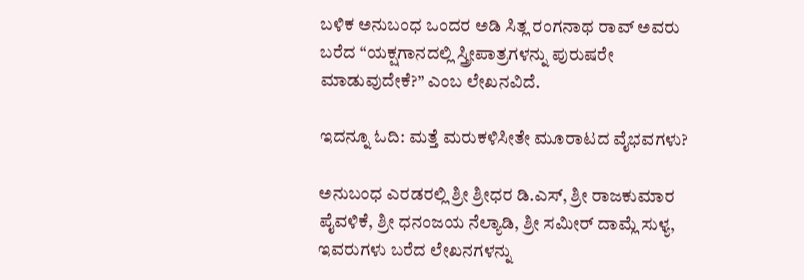ಬಳಿಕ ಅನುಬಂಧ ಒಂದರ ಅಡಿ ಸಿತ್ಲ ರಂಗನಾಥ ರಾವ್ ಅವರು ಬರೆದ “ಯಕ್ಷಗಾನದಲ್ಲಿ ಸ್ತ್ರೀಪಾತ್ರಗಳನ್ನು ಪುರುಷರೇ ಮಾಡುವುದೇಕೆ?” ಎಂಬ ಲೇಖನವಿದೆ.

ಇದನ್ನೂ ಓದಿ: ಮತ್ತೆ ಮರುಕಳಿಸೀತೇ ಮೂರಾಟದ ವೈಭವಗಳು?

ಅನುಬಂಧ ಎರಡರಲ್ಲಿ ಶ್ರೀ ಶ್ರೀಧರ ಡಿ.ಎಸ್, ಶ್ರೀ ರಾಜಕುಮಾರ ಪೈವಳಿಕೆ, ಶ್ರೀ ಧನಂಜಯ ನೆಲ್ಯಾಡಿ, ಶ್ರೀ ಸಮೀರ್ ದಾಮ್ಲೆ ಸುಳ್ಯ, ಇವರುಗಳು ಬರೆದ ಲೇಖನಗಳನ್ನು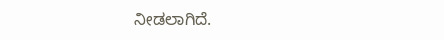ನೀಡಲಾಗಿದೆ.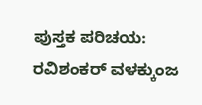ಪುಸ್ತಕ ಪರಿಚಯ: ರವಿಶಂಕರ್ ವಳಕ್ಕುಂಜ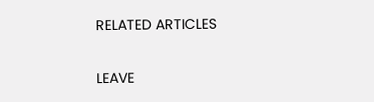RELATED ARTICLES

LEAVE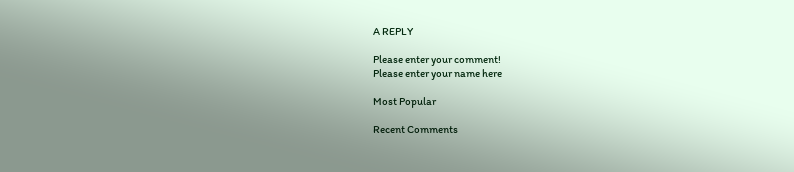A REPLY

Please enter your comment!
Please enter your name here

Most Popular

Recent Comments